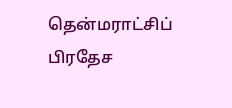தென்மராட்சிப் பிரதேச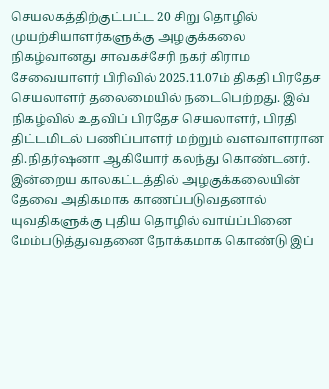செயலகத்திற்குட்பட்ட 20 சிறு தொழில் முயற்சியாளர்களுக்கு அழகுக்கலை நிகழ்வானது சாவகச்சேரி நகர் கிராம சேவையாளர் பிரிவில் 2025.11.07ம் திகதி பிரதேச செயலாளர் தலைமையில் நடைபெற்றது. இவ் நிகழ்வில் உதவிப் பிரதேச செயலாளர், பிரதி திட்டமிடல் பணிப்பாளர் மற்றும் வளவாளரான தி.நிதர்ஷனா ஆகியோர் கலந்து கொண்டனர். இன்றைய காலகட்டத்தில் அழகுக்கலையின் தேவை அதிகமாக காணப்படுவதனால் யுவதிகளுக்கு புதிய தொழில் வாய்ப்பினை மேம்படுத்துவதனை நோக்கமாக கொண்டு இப்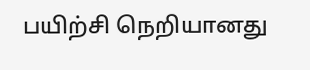பயிற்சி நெறியானது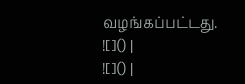வழங்கப்பட்டது.
![]() |
![]() |